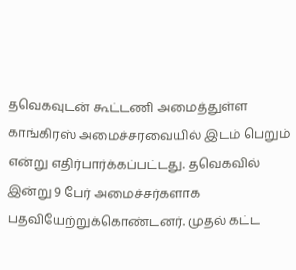தவெகவுடன் கூட்டணி அமைத்துள்ள காங்கிரஸ் அமைச்சரவையில் இடம் பெறும் என்று எதிர்பார்க்கப்பட்டது. தவெகவில் இன்று 9 பேர் அமைச்சர்களாக பதவியேற்றுக்கொண்டனர். முதல் கட்ட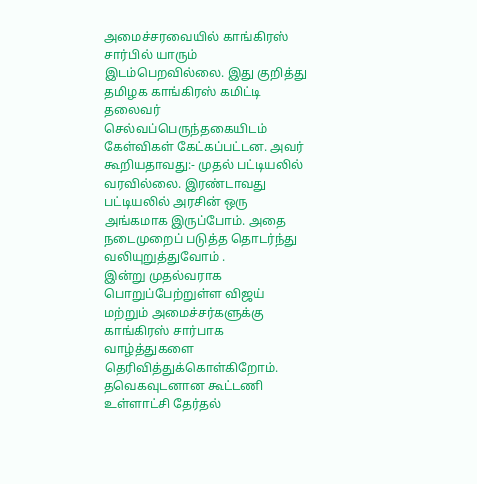அமைச்சரவையில் காங்கிரஸ் சார்பில் யாரும் இடம்பெறவில்லை. இது குறித்து தமிழக காங்கிரஸ் கமிட்டி தலைவர் செல்வப்பெருந்தகையிடம் கேள்விகள் கேட்கப்பட்டன. அவர் கூறியதாவது:- முதல் பட்டியலில் வரவில்லை. இரண்டாவது பட்டியலில் அரசின் ஒரு அங்கமாக இருப்போம். அதை நடைமுறைப் படுத்த தொடர்ந்து வலியுறுத்துவோம் .
இன்று முதல்வராக பொறுப்பேற்றுள்ள விஜய் மற்றும் அமைச்சர்களுக்கு காங்கிரஸ் சார்பாக வாழ்த்துகளை தெரிவித்துக்கொள்கிறோம். தவெகவுடனான கூட்டணி உள்ளாட்சி தேர்தல்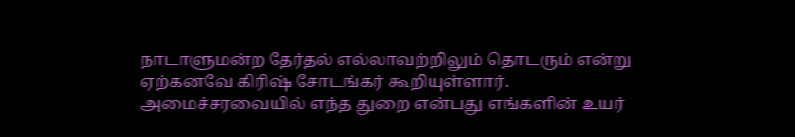நாடாளுமன்ற தேர்தல் எல்லாவற்றிலும் தொடரும் என்று ஏற்கனவே கிரிஷ் சோடங்கர் கூறியுள்ளார். அமைச்சரவையில் எந்த துறை என்பது எங்களின் உயர்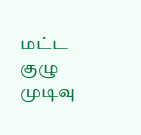மட்ட குழு முடிவு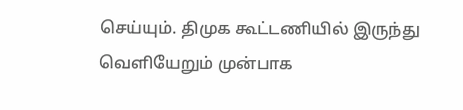செய்யும். திமுக கூட்டணியில் இருந்து வெளியேறும் முன்பாக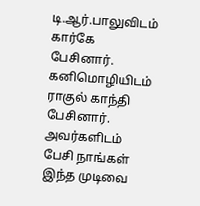டி.ஆர்.பாலுவிடம் கார்கே பேசினார். கனிமொழியிடம் ராகுல் காந்தி பேசினார். அவர்களிடம் பேசி நாங்கள் இந்த முடிவை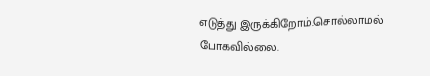எடுத்து இருக்கிறோம்.சொல்லாமல் போகவில்லை.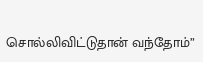சொல்லிவிட்டுதான் வந்தோம்”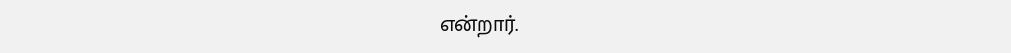என்றார்.